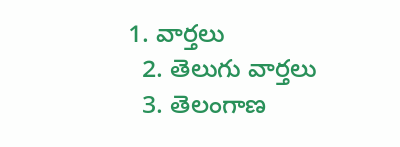1. వార్తలు
  2. తెలుగు వార్తలు
  3. తెలంగాణ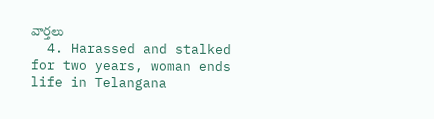వార్తలు
  4. Harassed and stalked for two years, woman ends life in Telangana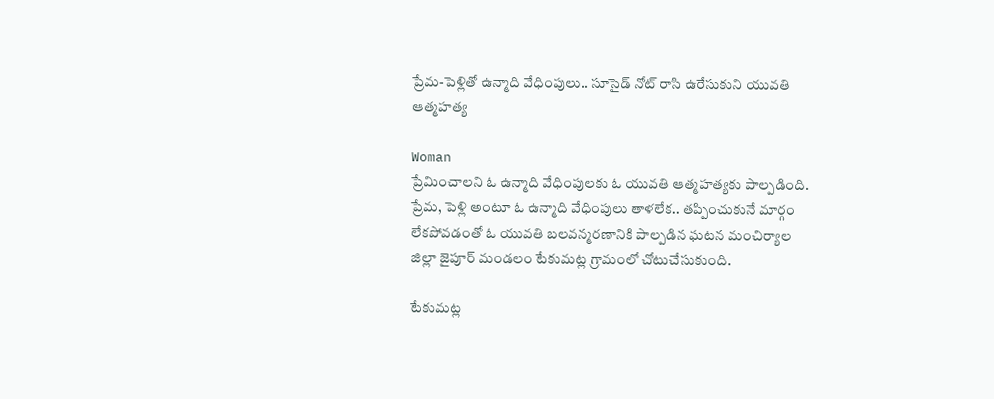ప్రేమ-పెళ్లితో ఉన్మాది వేధింపులు.. సూసైడ్ నోట్ రాసి ఉరేసుకుని యువతి ఆత్మహత్య

Woman
ప్రేమించాలని ఓ ఉన్మాది వేధింపులకు ఓ యువతి ఆత్మహత్యకు పాల్పడింది. ప్రేమ, పెళ్లి అంటూ ఓ ఉన్మాది వేధింపులు తాళలేక.. తప్పించుకునే మార్గం లేకపోవడంతో ఓ యువతి బలవన్మరణానికి పాల్పడిన ఘటన మంచిర్యాల జిల్లా జైపూర్ మండలం టేకుమట్ల గ్రామంలో చోటుచేసుకుంది.

టేకుమట్ల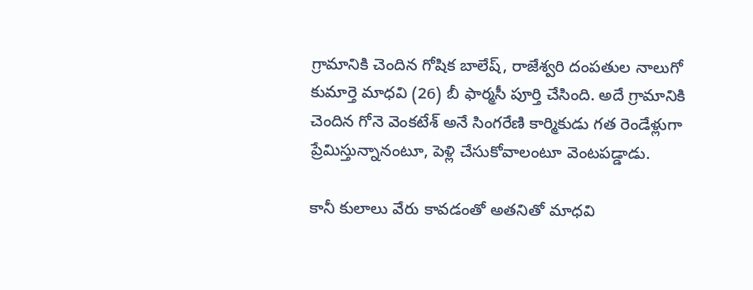గ్రామానికి చెందిన గోషిక బాలేష్, రాజేశ్వరి దంపతుల నాలుగో కుమార్తె మాధవి (26) బీ ఫార్మసీ పూర్తి చేసింది. అదే గ్రామానికి చెందిన గోనె వెంకటేశ్ అనే సింగరేణి కార్మికుడు గత రెండేళ్లుగా ప్రేమిస్తున్నానంటూ, పెళ్లి చేసుకోవాలంటూ వెంటపడ్డాడు.

కానీ కులాలు వేరు కావడంతో అతనితో మాధవి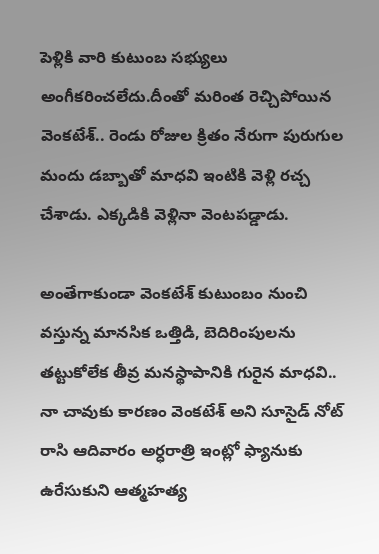పెళ్లికి వారి కుటుంబ సభ్యులు అంగీకరించలేదు.దీంతో మరింత రెచ్చిపోయిన వెంకటేశ్.. రెండు రోజుల క్రితం నేరుగా పురుగుల మందు డబ్బాతో మాధవి ఇంటికి వెళ్లి రచ్చ చేశాడు. ఎక్కడికి వెళ్లినా వెంటపడ్డాడు.

అంతేగాకుండా వెంకటేశ్ కుటుంబం నుంచి వస్తున్న మానసిక ఒత్తిడి, బెదిరింపులను తట్టుకోలేక తీవ్ర మనస్థాపానికి గురైన మాధవి.. నా చావుకు కారణం వెంకటేశ్ అని సూసైడ్ నోట్ రాసి ఆదివారం అర్ధరాత్రి ఇంట్లో ఫ్యానుకు ఉరేసుకుని ఆత్మహత్య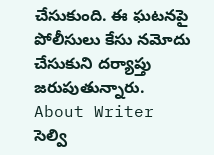చేసుకుంది. ఈ ఘటనపై పోలీసులు కేసు నమోదు చేసుకుని దర్యాప్తు జరుపుతున్నారు.
About Writer
సెల్వి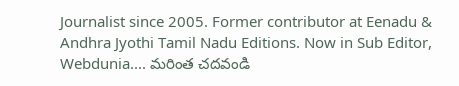Journalist since 2005. Former contributor at Eenadu & Andhra Jyothi Tamil Nadu Editions. Now in Sub Editor, Webdunia.... మరింత చదవండి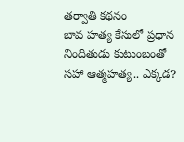తర్వాతి కథనం
బావ హత్య కేసులో ప్రధాన నిందితుడు కుటుంబంతో సహా ఆత్మహత్య.. ఎక్కడ?